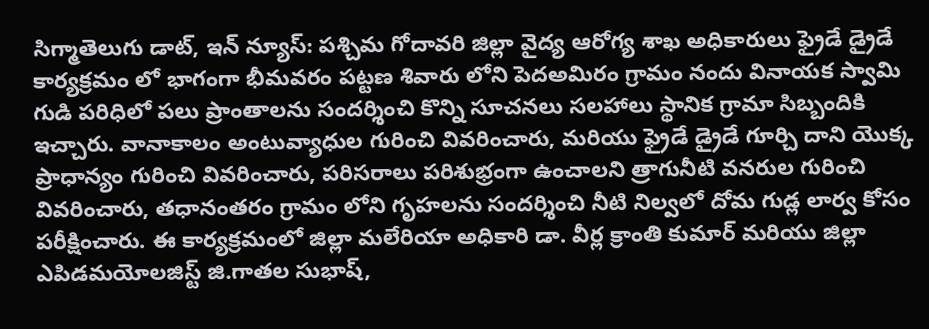సిగ్మాతెలుగు డాట్, ఇన్ న్యూస్: పశ్చిమ గోదావరి జిల్లా వైద్య ఆరోగ్య శాఖ అధికారులు ఫ్రైడే డ్రైడే కార్యక్రమం లో భాగంగా భీమవరం పట్టణ శివారు లోని పెదఅమిరం గ్రామం నందు వినాయక స్వామి గుడి పరిధిలో పలు ప్రాంతాలను సందర్శించి కొన్ని సూచనలు సలహాలు స్థానిక గ్రామా సిబ్బందికి ఇచ్చారు. వానాకాలం అంటువ్యాధుల గురించి వివరించారు, మరియు ఫ్రైడే డ్రైడే గూర్చి దాని యొక్క ప్రాధాన్యం గురించి వివరించారు, పరిసరాలు పరిశుభ్రంగా ఉంచాలని త్రాగునీటి వనరుల గురించి వివరించారు, తధానంతరం గ్రామం లోని గృహలను సందర్శించి నీటి నిల్వలో దోమ గుడ్ల లార్వ కోసం పరీక్షించారు. ఈ కార్యక్రమంలో జిల్లా మలేరియా అధికారి డా. వీర్ల క్రాంతి కుమార్ మరియు జిల్లా ఎపిడమయోలజిస్ట్ జి.గాతల సుభాష్,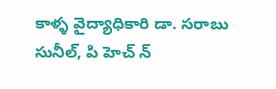కాళ్ళ వైద్యాధికారి డా. సరాబు సునీల్, పి హెచ్ న్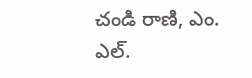చండి రాణి, ఎం. ఎల్.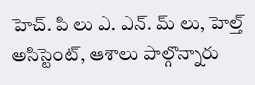హెచ్. పి లు ఎ. ఎన్. మ్ లు, హెల్త్ అసిస్టెంట్, ఆశాలు పాల్గొన్నారు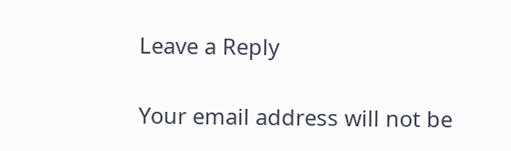Leave a Reply

Your email address will not be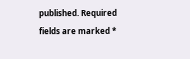published. Required fields are marked *